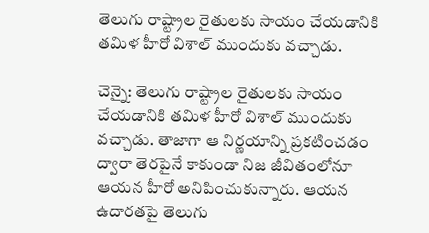తెలుగు రాష్ట్రాల రైతులకు సాయం చేయడానికి తమిళ హీరో విశాల్ ముందుకు వచ్చాడు.

చెన్నై: తెలుగు రాష్ట్రాల రైతులకు సాయం చేయడానికి తమిళ హీరో విశాల్ ముందుకు వచ్చాడు. తాజాగా ఆ నిర్ణయాన్ని ప్రకటించడం ద్వారా తెరపైనే కాకుండా నిజ జీవితంలోనూ ఆయన హీరో అనిపించుకున్నారు. ఆయన ఉదారతపై తెలుగు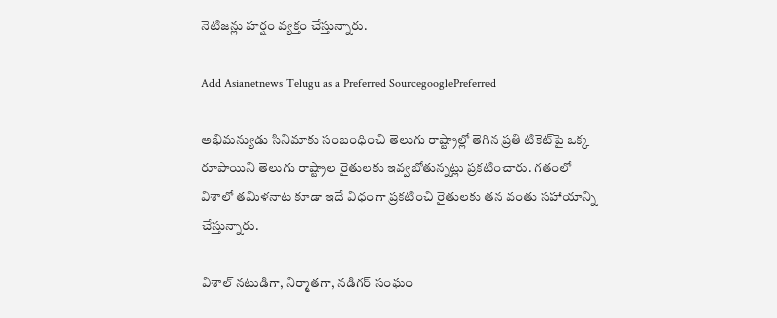నెటిజన్లు హర్షం వ్యక్తం చేస్తున్నారు.

Add Asianetnews Telugu as a Preferred SourcegooglePreferred

అభిమన్యుడు సినిమాకు సంబంధించి తెలుగు రాష్ట్రాల్లో తెగిన ప్రతి టికెట్‌పై ఒక్క రూపాయిని తెలుగు రాష్ట్రాల రైతులకు ఇవ్వబోతున్నట్లు ప్రకటించారు. గతంలో విశాలో తమిళనాట కూడా ఇదే విధంగా ప్రకటించి రైతులకు తన వంతు సహాయాన్ని చేస్తున్నారు.

విశాల్ నటుడిగా, నిర్మాతగా, నడిగర్‌ సంఘం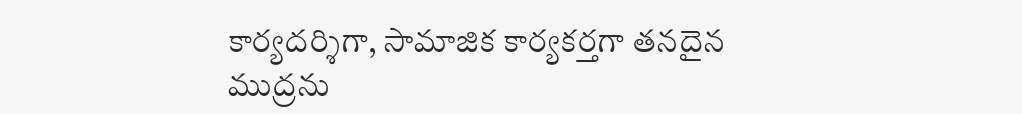కార్యదర్శిగా, సామాజిక కార్యకర్తగా తనదైన ముద్రను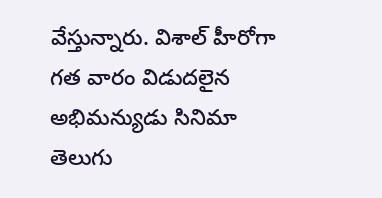వేస్తున్నారు. విశాల్‌ హీరోగా గత వారం విడుదలైన అభిమన్యుడు సినిమా తెలుగు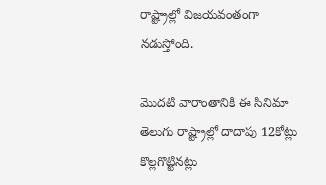రాష్ట్రాల్లో విజయవంతంగా నడుస్తోంది.

మొదటి వారాంతానికి ఈ సినిమా తెలుగు రాష్ట్రాల్లో దాదాపు 12కోట్లు కొల్లగొట్టినట్లు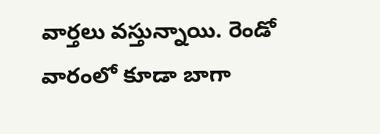వార్తలు వస్తున్నాయి. రెండో వారంలో కూడా బాగా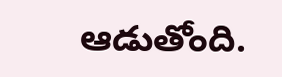ఆడుతోంది.